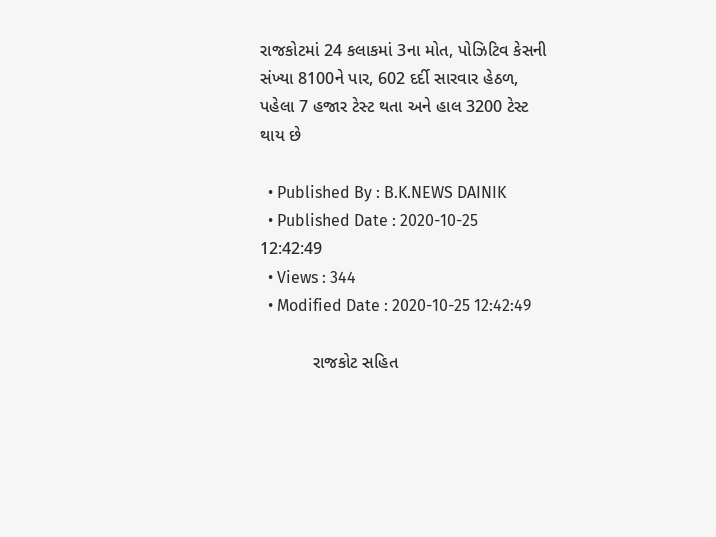રાજકોટમાં 24 કલાકમાં 3ના મોત, પોઝિટિવ કેસની સંખ્યા 8100ને પાર, 602 દર્દી સારવાર હેઠળ, પહેલા 7 હજાર ટેસ્ટ થતા અને હાલ 3200 ટેસ્ટ થાય છે

  • Published By : B.K.NEWS DAINIK
  • Published Date : 2020-10-25 12:42:49
  • Views : 344
  • Modified Date : 2020-10-25 12:42:49

           રાજકોટ સહિત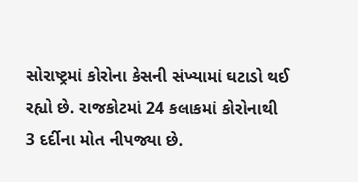સોરાષ્ટ્રમાં કોરોના કેસની સંખ્યામાં ઘટાડો થઈ રહ્યો છે. રાજકોટમાં 24 કલાકમાં કોરોનાથી 3 દર્દીના મોત નીપજ્યા છે.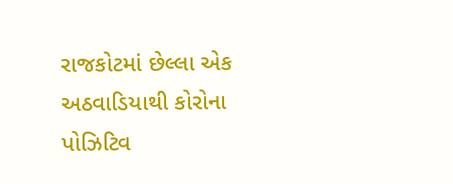રાજકોટમાં છેલ્લા એક અઠવાડિયાથી કોરોના પોઝિટિવ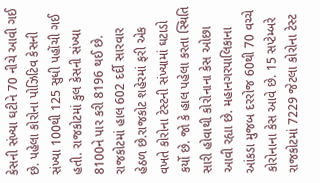કેસની સંખ્યા ઘટીને 70 નીચે આવી ગઈ છે. પહેલા કોરોના પોઝિટિવ કેસની સંખ્યા 100થી 125 સુધી પહોંચી ગઈ હતી. રાજકોટમાં કુલ કેસની સંખ્યા 8100ને પાર કરી 8196 થઈ છે. રાજકોટમાં હાલ 602 દર્દી સારવાર હેઠળ છે.રાજકોટ શહેરમાં ફરી એક વખતે કોરોના ટેસ્ટની સંખ્યામાં ઘટાડો કર્યો છે. જો કે હાલ પહેલા કરતા સ્થિતિ સારી હોવાથી કોરોનાના કેસ ઓછા આવી રહ્યા છે. મહાનગરપાલિકાના આંકડા મુજબ દરરોજ 60થી 70 વચ્ચે કોરોનાના કેસ આવે છે. 15 સપ્ટેમ્બરે રાજકોટમાં 7229 જેટલા કોરોના ટેસ્ટ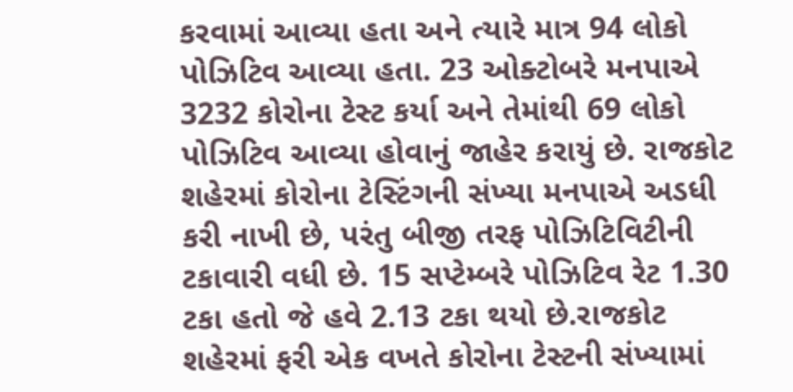કરવામાં આવ્યા હતા અને ત્યારે માત્ર 94 લોકો પોઝિટિવ આવ્યા હતા. 23 ઓક્ટોબરે મનપાએ 3232 કોરોના ટેસ્ટ કર્યા અને તેમાંથી 69 લોકો પોઝિટિવ આવ્યા હોવાનું જાહેર કરાયું છે. રાજકોટ શહેરમાં કોરોના ટેસ્ટિંગની સંખ્યા મનપાએ અડધી કરી નાખી છે, પરંતુ બીજી તરફ પોઝિટિવિટીની ટકાવારી વધી છે. 15 સપ્ટેમ્બરે પોઝિટિવ રેટ 1.30 ટકા હતો જે હવે 2.13 ટકા થયો છે.રાજકોટ શહેરમાં ફરી એક વખતે કોરોના ટેસ્ટની સંખ્યામાં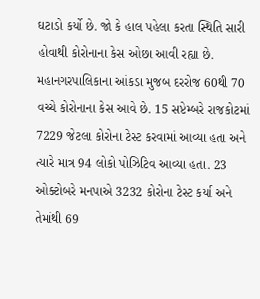ઘટાડો કર્યો છે. જો કે હાલ પહેલા કરતા સ્થિતિ સારી હોવાથી કોરોનાના કેસ ઓછા આવી રહ્યા છે. મહાનગરપાલિકાના આંકડા મુજબ દરરોજ 60થી 70 વચ્ચે કોરોનાના કેસ આવે છે. 15 સપ્ટેમ્બરે રાજકોટમાં 7229 જેટલા કોરોના ટેસ્ટ કરવામાં આવ્યા હતા અને ત્યારે માત્ર 94 લોકો પોઝિટિવ આવ્યા હતા. 23 ઓક્ટોબરે મનપાએ 3232 કોરોના ટેસ્ટ કર્યા અને તેમાંથી 69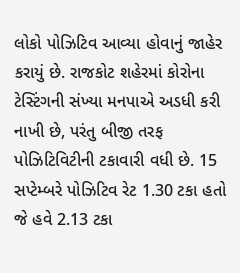લોકો પોઝિટિવ આવ્યા હોવાનું જાહેર કરાયું છે. રાજકોટ શહેરમાં કોરોના ટેસ્ટિંગની સંખ્યા મનપાએ અડધી કરી નાખી છે, પરંતુ બીજી તરફ પોઝિટિવિટીની ટકાવારી વધી છે. 15 સપ્ટેમ્બરે પોઝિટિવ રેટ 1.30 ટકા હતો જે હવે 2.13 ટકા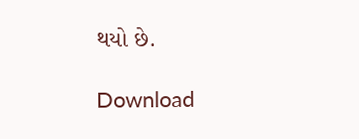થયો છે.

Download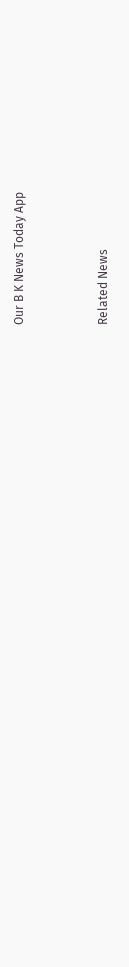Our B K News Today App



Related News